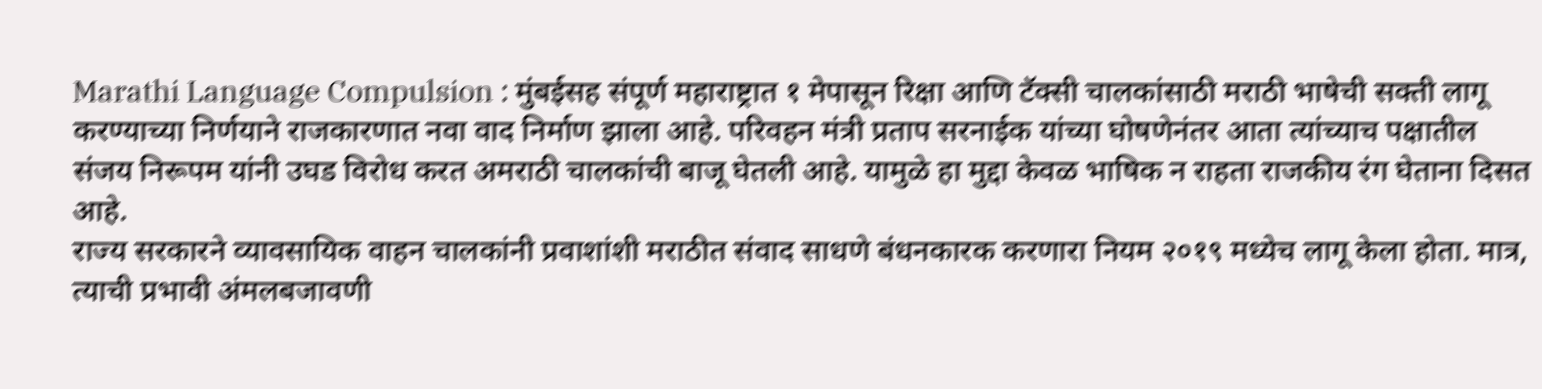Marathi Language Compulsion : मुंबईसह संपूर्ण महाराष्ट्रात १ मेपासून रिक्षा आणि टॅक्सी चालकांसाठी मराठी भाषेची सक्ती लागू करण्याच्या निर्णयाने राजकारणात नवा वाद निर्माण झाला आहे. परिवहन मंत्री प्रताप सरनाईक यांच्या घोषणेनंतर आता त्यांच्याच पक्षातील संजय निरूपम यांनी उघड विरोध करत अमराठी चालकांची बाजू घेतली आहे. यामुळे हा मुद्दा केवळ भाषिक न राहता राजकीय रंग घेताना दिसत आहे.
राज्य सरकारने व्यावसायिक वाहन चालकांनी प्रवाशांशी मराठीत संवाद साधणे बंधनकारक करणारा नियम २०१९ मध्येच लागू केला होता. मात्र, त्याची प्रभावी अंमलबजावणी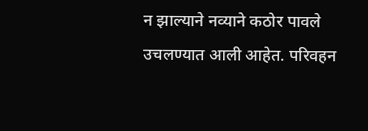न झाल्याने नव्याने कठोर पावले उचलण्यात आली आहेत. परिवहन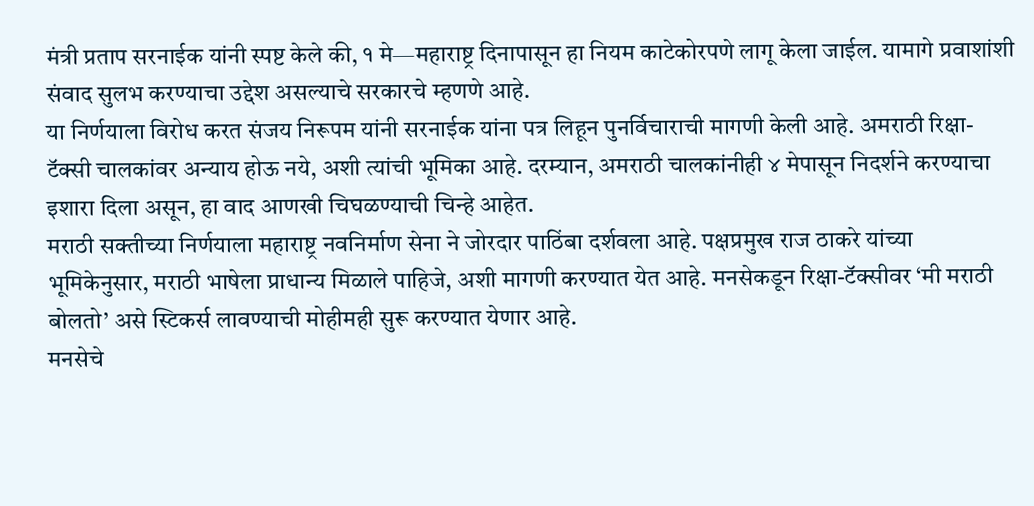मंत्री प्रताप सरनाईक यांनी स्पष्ट केले की, १ मे—महाराष्ट्र दिनापासून हा नियम काटेकोरपणे लागू केला जाईल. यामागे प्रवाशांशी संवाद सुलभ करण्याचा उद्देश असल्याचे सरकारचे म्हणणे आहे.
या निर्णयाला विरोध करत संजय निरूपम यांनी सरनाईक यांना पत्र लिहून पुनर्विचाराची मागणी केली आहे. अमराठी रिक्षा-टॅक्सी चालकांवर अन्याय होऊ नये, अशी त्यांची भूमिका आहे. दरम्यान, अमराठी चालकांनीही ४ मेपासून निदर्शने करण्याचा इशारा दिला असून, हा वाद आणखी चिघळण्याची चिन्हे आहेत.
मराठी सक्तीच्या निर्णयाला महाराष्ट्र नवनिर्माण सेना ने जोरदार पाठिंबा दर्शवला आहे. पक्षप्रमुख राज ठाकरे यांच्या भूमिकेनुसार, मराठी भाषेला प्राधान्य मिळाले पाहिजे, अशी मागणी करण्यात येत आहे. मनसेकडून रिक्षा-टॅक्सीवर ‘मी मराठी बोलतो’ असे स्टिकर्स लावण्याची मोहीमही सुरू करण्यात येणार आहे.
मनसेचे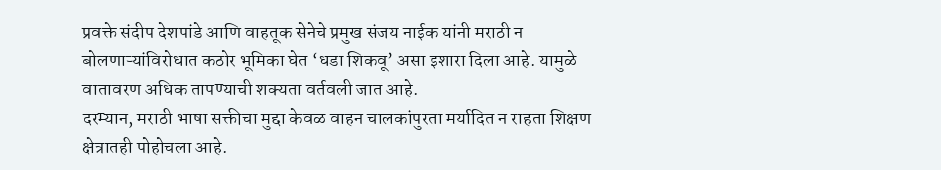प्रवक्ते संदीप देशपांडे आणि वाहतूक सेनेचे प्रमुख संजय नाईक यांनी मराठी न बोलणाऱ्यांविरोधात कठोर भूमिका घेत ‘धडा शिकवू’ असा इशारा दिला आहे. यामुळे वातावरण अधिक तापण्याची शक्यता वर्तवली जात आहे.
दरम्यान, मराठी भाषा सक्तीचा मुद्दा केवळ वाहन चालकांपुरता मर्यादित न राहता शिक्षण क्षेत्रातही पोहोचला आहे.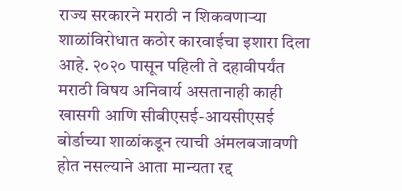राज्य सरकारने मराठी न शिकवणाऱ्या शाळांविरोधात कठोर कारवाईचा इशारा दिला आहे. २०२० पासून पहिली ते दहावीपर्यंत मराठी विषय अनिवार्य असतानाही काही खासगी आणि सीबीएसई-आयसीएसई बोर्डाच्या शाळांकडून त्याची अंमलबजावणी होत नसल्याने आता मान्यता रद्द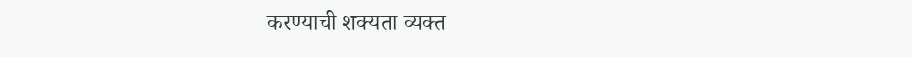करण्याची शक्यता व्यक्त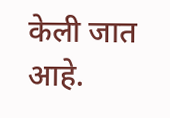केली जात आहे.